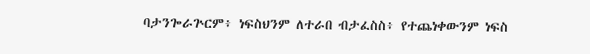ባታንጐራጕርም፥ ነፍስህንም ለተራበ ብታፈስስ፥ የተጨነቀውንም ነፍስ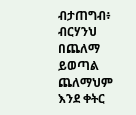ብታጠግብ፥ ብርሃንህ በጨለማ ይወጣል ጨለማህም እንደ ቀትር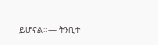ይሆናል።— ትንቢተ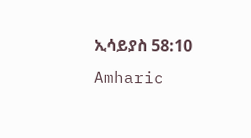ኢሳይያስ 58:10 Amharic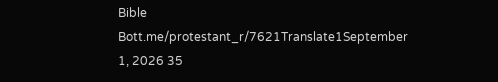Bible Bott.me/protestant_r/7621Translate1September 1, 2026 35